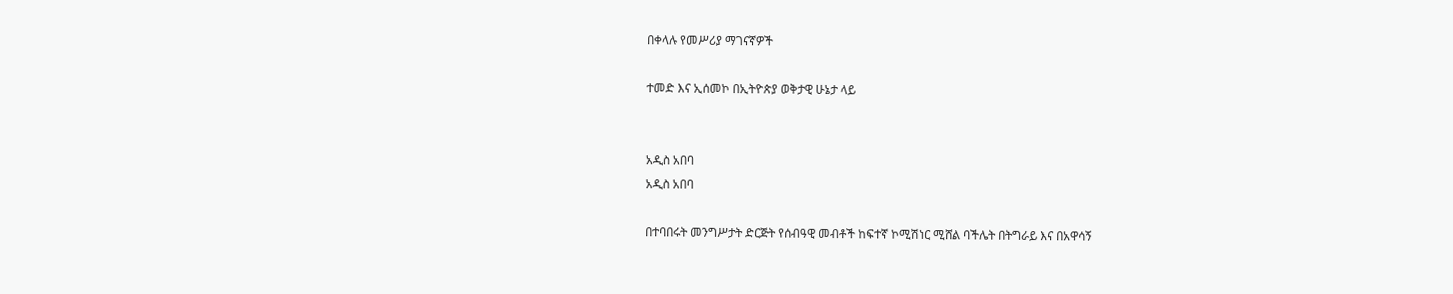በቀላሉ የመሥሪያ ማገናኛዎች

ተመድ እና ኢሰመኮ በኢትዮጵያ ወቅታዊ ሁኔታ ላይ


አዲስ አበባ
አዲስ አበባ

በተባበሩት መንግሥታት ድርጅት የሰብዓዊ መብቶች ከፍተኛ ኮሚሽነር ሚሸል ባችሌት በትግራይ እና በአዋሳኝ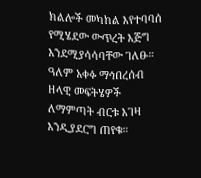ክልሎች መካከል እየተባባሰ የሚሄደው ውጥረት እጅግ እንደሚያሳሳባቸው ገለፁ። ዓለም አቀፉ ማኅበረሰብ ዘላዊ መፍትሄዎች ለማምጣት ብርቱ እገዛ እንዲያደርግ ጠየቁ።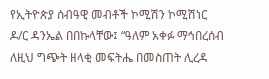የኢትዮጵያ ሰብዓዊ መብቶች ኮሚሽን ኮሚሽነር ዶ/ር ዳንኤል በበኩላቸው፤ “ዓለም አቀፉ ማኅበረሰብ ለዚህ ግጭት ዘላቂ መፍትሔ በመስጠት ሊረዳ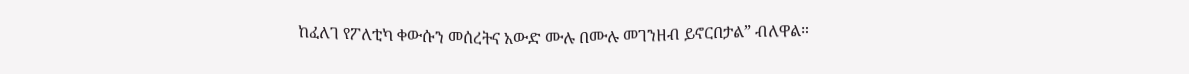ከፈለገ የፖለቲካ ቀውሱን መሰረትና አውድ ሙሉ በሙሉ መገንዘብ ይኖርበታል” ብለዋል።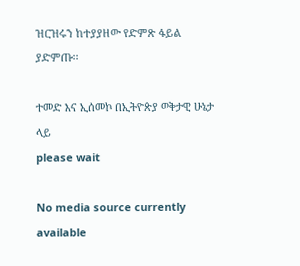ዝርዝሩን ከተያያዘው የድምጽ ፋይል ያድምጡ፡፡

ተመድ እና ኢሰመኮ በኢትዮጵያ ወቅታዊ ሁኔታ ላይ
please wait

No media source currently available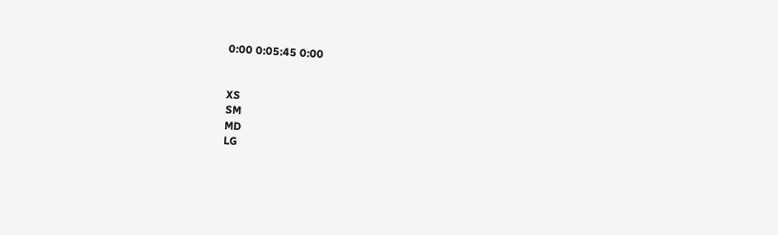0:00 0:05:45 0:00


XS
SM
MD
LG